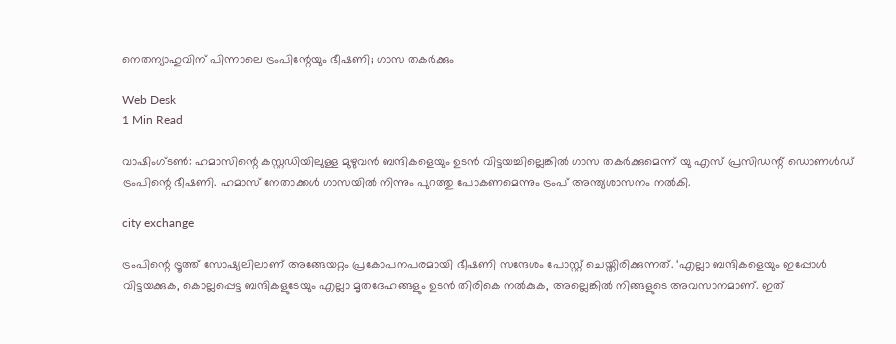നെതന്യാഹുവിന് പിന്നാലെ ട്രംപിന്റേയും ഭീഷണി; ഗാസ തകര്‍ക്കും

Web Desk
1 Min Read

വാഷിംഗ്ടണ്‍: ഹമാസിന്റെ കസ്റ്റഡിയിലുള്ള മുഴുവന്‍ ബന്ദികളെയും ഉടന്‍ വിട്ടയച്ചില്ലെങ്കില്‍ ഗാസ തകര്‍ക്കുമെന്ന് യു എസ് പ്രസിഡന്റ് ഡൊണള്‍ഡ് ട്രംപിന്റെ ഭീഷണി. ഹമാസ് നേതാക്കള്‍ ഗാസയില്‍ നിന്നും പുറത്തു പോകണമെന്നും ട്രംപ് അന്ത്യശാസനം നല്‍കി.

city exchange

ട്രംപിന്റെ ട്രൂത്ത് സോഷ്യലിലാണ് അങ്ങേയറ്റം പ്രകോപനപരമായി ഭീഷണി സന്ദേശം പോസ്റ്റ് ചെയ്തിരിക്കുന്നത്. ‘എല്ലാ ബന്ദികളെയും ഇപ്പോള്‍ വിട്ടയക്കുക, കൊല്ലപ്പെട്ട ബന്ദികളുടേയും എല്ലാ മൃതദേഹങ്ങളും ഉടന്‍ തിരികെ നല്‍കുക, അല്ലെങ്കില്‍ നിങ്ങളുടെ അവസാനമാണ്. ഇത്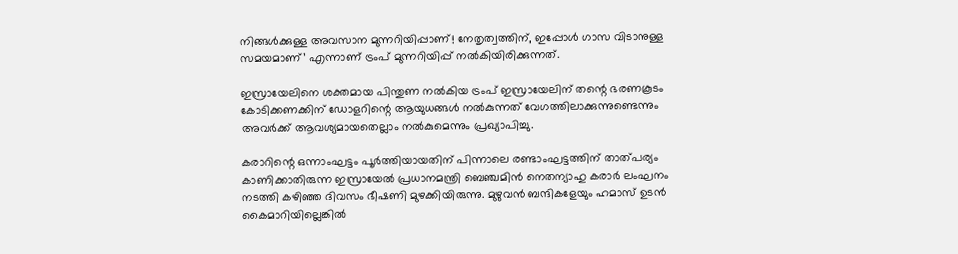നിങ്ങള്‍ക്കുള്ള അവസാന മുന്നറിയിപ്പാണ്! നേതൃത്വത്തിന്, ഇപ്പോള്‍ ഗാസ വിടാനുള്ള സമയമാണ്’ എന്നാണ് ട്രംപ് മുന്നറിയിപ്പ് നല്‍കിയിരിക്കുന്നത്.

ഇസ്രായേലിനെ ശക്തമായ പിന്തുണ നല്‍കിയ ട്രംപ് ഇസ്രായേലിന് തന്റെ ഭരണകൂടം കോടിക്കണക്കിന് ഡോളറിന്റെ ആയുധങ്ങള്‍ നല്‍കുന്നത് വേഗത്തിലാക്കുന്നുണ്ടെന്നും അവര്‍ക്ക് ആവശ്യമായതെല്ലാം നല്‍കുമെന്നും പ്രഖ്യാപിച്ചു.

കരാറിന്റെ ഒന്നാംഘട്ടം പൂര്‍ത്തിയായതിന് പിന്നാലെ രണ്ടാംഘട്ടത്തിന് താത്പര്യം കാണിക്കാതിരുന്ന ഇസ്രായേല്‍ പ്രധാനമന്ത്രി ബെഞ്ചമിന്‍ നെതന്യാഹു കരാര്‍ ലംഘനം നടത്തി കഴിഞ്ഞ ദിവസം ഭീഷണി മുഴക്കിയിരുന്നു. മുഴുവന്‍ ബന്ദികളേയും ഹമാസ് ഉടന്‍ കൈമാറിയില്ലെങ്കില്‍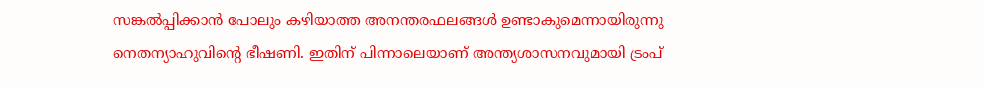സങ്കല്‍പ്പിക്കാന്‍ പോലും കഴിയാത്ത അനന്തരഫലങ്ങള്‍ ഉണ്ടാകുമെന്നായിരുന്നു നെതന്യാഹുവിന്റെ ഭീഷണി. ഇതിന് പിന്നാലെയാണ് അന്ത്യശാസനവുമായി ട്രംപ്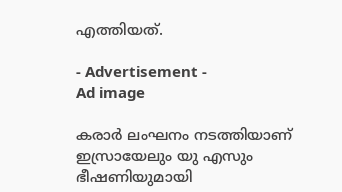എത്തിയത്.

- Advertisement -
Ad image

കരാര്‍ ലംഘനം നടത്തിയാണ് ഇസ്രായേലും യു എസും ഭീഷണിയുമായി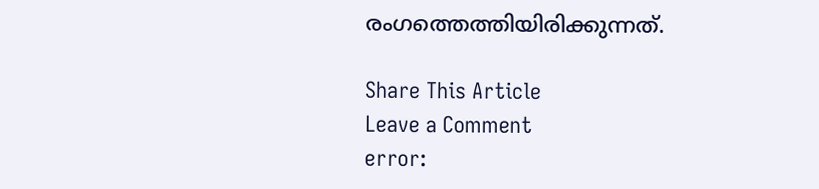രംഗത്തെത്തിയിരിക്കുന്നത്.

Share This Article
Leave a Comment
error: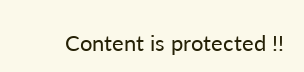Content is protected !!